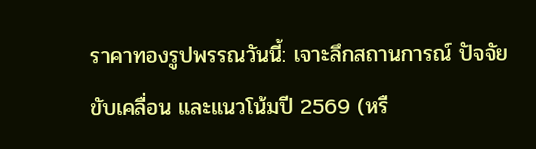ราคาทองรูปพรรณวันนี้: เจาะลึกสถานการณ์ ปัจจัยขับเคลื่อน และแนวโน้มปี 2569 (หรื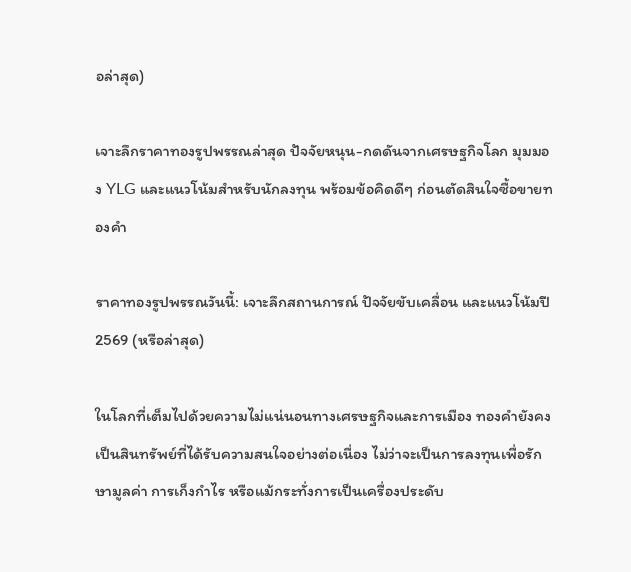อล่าสุด)

เจาะลึกราคาทองรูปพรรณล่าสุด ปัจจัยหนุน-กดดันจากเศรษฐกิจโลก มุมมอง YLG และแนวโน้มสำหรับนักลงทุน พร้อมข้อคิดดีๆ ก่อนตัดสินใจซื้อขายทองคำ

ราคาทองรูปพรรณวันนี้: เจาะลึกสถานการณ์ ปัจจัยขับเคลื่อน และแนวโน้มปี 2569 (หรือล่าสุด)

ในโลกที่เต็มไปด้วยความไม่แน่นอนทางเศรษฐกิจและการเมือง ทองคำยังคงเป็นสินทรัพย์ที่ได้รับความสนใจอย่างต่อเนื่อง ไม่ว่าจะเป็นการลงทุนเพื่อรักษามูลค่า การเก็งกำไร หรือแม้กระทั่งการเป็นเครื่องประดับ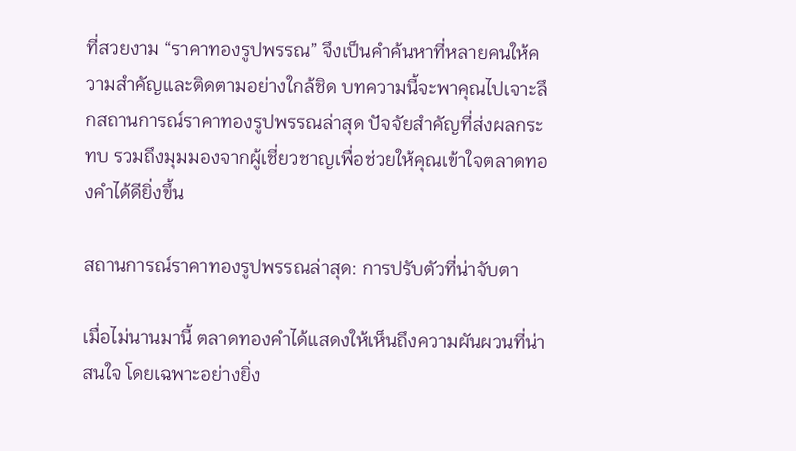ที่สวยงาม “ราคาทองรูปพรรณ” จึงเป็นคำค้นหาที่หลายคนให้ความสำคัญและติดตามอย่างใกล้ชิด บทความนี้จะพาคุณไปเจาะลึกสถานการณ์ราคาทองรูปพรรณล่าสุด ปัจจัยสำคัญที่ส่งผลกระทบ รวมถึงมุมมองจากผู้เชี่ยวชาญเพื่อช่วยให้คุณเข้าใจตลาดทองคำได้ดียิ่งขึ้น

สถานการณ์ราคาทองรูปพรรณล่าสุด: การปรับตัวที่น่าจับตา

เมื่อไม่นานมานี้ ตลาดทองคำได้แสดงให้เห็นถึงความผันผวนที่น่าสนใจ โดยเฉพาะอย่างยิ่ง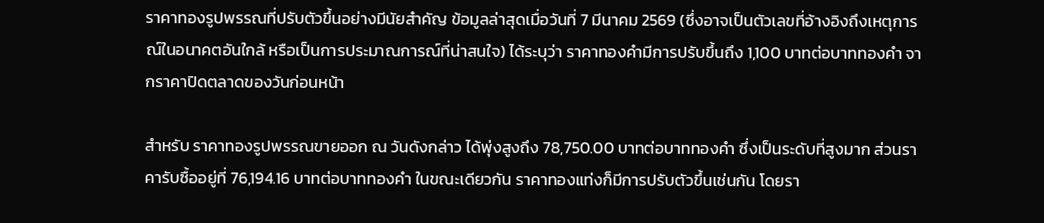ราคาทองรูปพรรณที่ปรับตัวขึ้นอย่างมีนัยสำคัญ ข้อมูลล่าสุดเมื่อวันที่ 7 มีนาคม 2569 (ซึ่งอาจเป็นตัวเลขที่อ้างอิงถึงเหตุการณ์ในอนาคตอันใกล้ หรือเป็นการประมาณการณ์ที่น่าสนใจ) ได้ระบุว่า ราคาทองคำมีการปรับขึ้นถึง 1,100 บาทต่อบาททองคำ จากราคาปิดตลาดของวันก่อนหน้า

สำหรับ ราคาทองรูปพรรณขายออก ณ วันดังกล่าว ได้พุ่งสูงถึง 78,750.00 บาทต่อบาททองคำ ซึ่งเป็นระดับที่สูงมาก ส่วนราคารับซื้ออยู่ที่ 76,194.16 บาทต่อบาททองคำ ในขณะเดียวกัน ราคาทองแท่งก็มีการปรับตัวขึ้นเช่นกัน โดยรา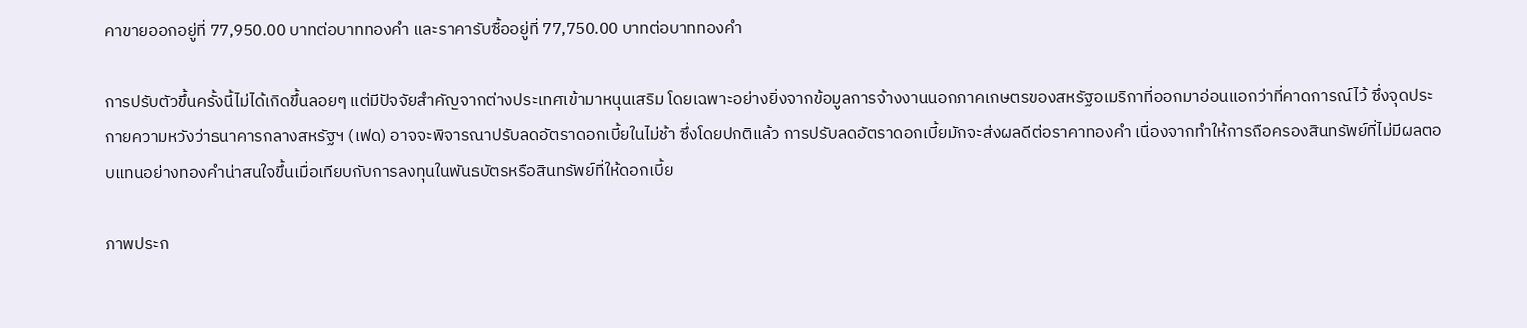คาขายออกอยู่ที่ 77,950.00 บาทต่อบาททองคำ และราคารับซื้ออยู่ที่ 77,750.00 บาทต่อบาททองคำ

การปรับตัวขึ้นครั้งนี้ไม่ได้เกิดขึ้นลอยๆ แต่มีปัจจัยสำคัญจากต่างประเทศเข้ามาหนุนเสริม โดยเฉพาะอย่างยิ่งจากข้อมูลการจ้างงานนอกภาคเกษตรของสหรัฐอเมริกาที่ออกมาอ่อนแอกว่าที่คาดการณ์ไว้ ซึ่งจุดประกายความหวังว่าธนาคารกลางสหรัฐฯ (เฟด) อาจจะพิจารณาปรับลดอัตราดอกเบี้ยในไม่ช้า ซึ่งโดยปกติแล้ว การปรับลดอัตราดอกเบี้ยมักจะส่งผลดีต่อราคาทองคำ เนื่องจากทำให้การถือครองสินทรัพย์ที่ไม่มีผลตอบแทนอย่างทองคำน่าสนใจขึ้นเมื่อเทียบกับการลงทุนในพันธบัตรหรือสินทรัพย์ที่ให้ดอกเบี้ย

ภาพประก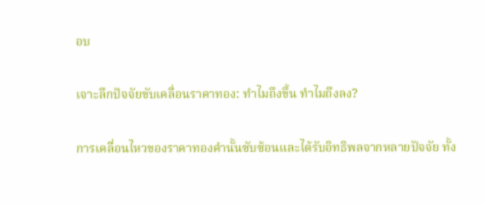อบ

เจาะลึกปัจจัยขับเคลื่อนราคาทอง: ทำไมถึงขึ้น ทำไมถึงลง?

การเคลื่อนไหวของราคาทองคำนั้นซับซ้อนและได้รับอิทธิพลจากหลายปัจจัย ทั้ง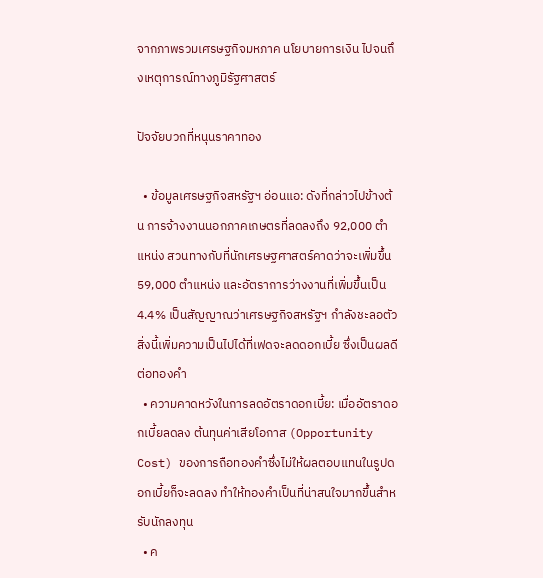จากภาพรวมเศรษฐกิจมหภาค นโยบายการเงิน ไปจนถึงเหตุการณ์ทางภูมิรัฐศาสตร์

ปัจจัยบวกที่หนุนราคาทอง

  • ข้อมูลเศรษฐกิจสหรัฐฯ อ่อนแอ: ดังที่กล่าวไปข้างต้น การจ้างงานนอกภาคเกษตรที่ลดลงถึง 92,000 ตำแหน่ง สวนทางกับที่นักเศรษฐศาสตร์คาดว่าจะเพิ่มขึ้น 59,000 ตำแหน่ง และอัตราการว่างงานที่เพิ่มขึ้นเป็น 4.4% เป็นสัญญาณว่าเศรษฐกิจสหรัฐฯ กำลังชะลอตัว สิ่งนี้เพิ่มความเป็นไปได้ที่เฟดจะลดดอกเบี้ย ซึ่งเป็นผลดีต่อทองคำ
  • ความคาดหวังในการลดอัตราดอกเบี้ย: เมื่ออัตราดอกเบี้ยลดลง ต้นทุนค่าเสียโอกาส (Opportunity Cost) ของการถือทองคำซึ่งไม่ให้ผลตอบแทนในรูปดอกเบี้ยก็จะลดลง ทำให้ทองคำเป็นที่น่าสนใจมากขึ้นสำหรับนักลงทุน
  • ค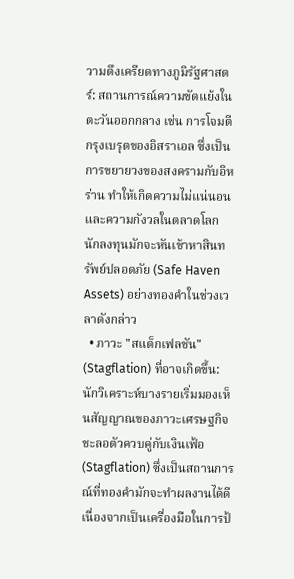วามตึงเครียดทางภูมิรัฐศาสตร์: สถานการณ์ความขัดแย้งในตะวันออกกลาง เช่น การโจมตีกรุงเบรุตของอิสราเอล ซึ่งเป็นการขยายวงของสงครามกับอิหร่าน ทำให้เกิดความไม่แน่นอนและความกังวลในตลาดโลก นักลงทุนมักจะหันเข้าหาสินทรัพย์ปลอดภัย (Safe Haven Assets) อย่างทองคำในช่วงเวลาดังกล่าว
  • ภาวะ "สแต็กเฟลชัน" (Stagflation) ที่อาจเกิดขึ้น: นักวิเคราะห์บางรายเริ่มมองเห็นสัญญาณของภาวะเศรษฐกิจชะลอตัวควบคู่กับเงินเฟ้อ (Stagflation) ซึ่งเป็นสถานการณ์ที่ทองคำมักจะทำผลงานได้ดี เนื่องจากเป็นเครื่องมือในการป้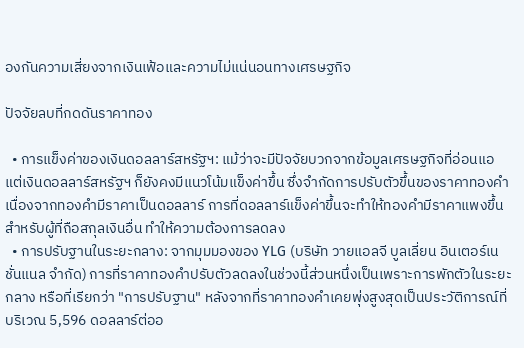องกันความเสี่ยงจากเงินเฟ้อและความไม่แน่นอนทางเศรษฐกิจ

ปัจจัยลบที่กดดันราคาทอง

  • การแข็งค่าของเงินดอลลาร์สหรัฐฯ: แม้ว่าจะมีปัจจัยบวกจากข้อมูลเศรษฐกิจที่อ่อนแอ แต่เงินดอลลาร์สหรัฐฯ ก็ยังคงมีแนวโน้มแข็งค่าขึ้น ซึ่งจำกัดการปรับตัวขึ้นของราคาทองคำ เนื่องจากทองคำมีราคาเป็นดอลลาร์ การที่ดอลลาร์แข็งค่าขึ้นจะทำให้ทองคำมีราคาแพงขึ้นสำหรับผู้ที่ถือสกุลเงินอื่น ทำให้ความต้องการลดลง
  • การปรับฐานในระยะกลาง: จากมุมมองของ YLG (บริษัท วายแอลจี บูลเลี่ยน อินเตอร์เนชั่นแนล จำกัด) การที่ราคาทองคำปรับตัวลดลงในช่วงนี้ส่วนหนึ่งเป็นเพราะการพักตัวในระยะกลาง หรือที่เรียกว่า "การปรับฐาน" หลังจากที่ราคาทองคำเคยพุ่งสูงสุดเป็นประวัติการณ์ที่บริเวณ 5,596 ดอลลาร์ต่ออ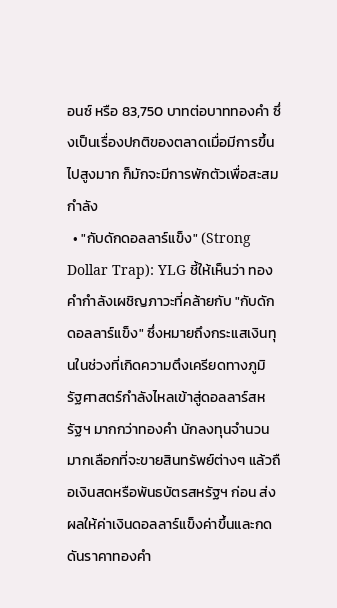อนซ์ หรือ 83,750 บาทต่อบาททองคำ ซึ่งเป็นเรื่องปกติของตลาดเมื่อมีการขึ้นไปสูงมาก ก็มักจะมีการพักตัวเพื่อสะสมกำลัง
  • "กับดักดอลลาร์แข็ง" (Strong Dollar Trap): YLG ชี้ให้เห็นว่า ทองคำกำลังเผชิญภาวะที่คล้ายกับ "กับดักดอลลาร์แข็ง" ซึ่งหมายถึงกระแสเงินทุนในช่วงที่เกิดความตึงเครียดทางภูมิรัฐศาสตร์กำลังไหลเข้าสู่ดอลลาร์สหรัฐฯ มากกว่าทองคำ นักลงทุนจำนวนมากเลือกที่จะขายสินทรัพย์ต่างๆ แล้วถือเงินสดหรือพันธบัตรสหรัฐฯ ก่อน ส่งผลให้ค่าเงินดอลลาร์แข็งค่าขึ้นและกดดันราคาทองคำ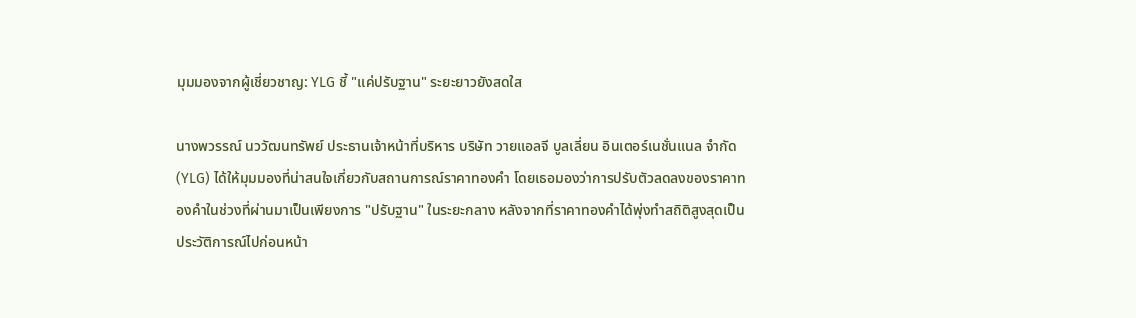มุมมองจากผู้เชี่ยวชาญ: YLG ชี้ "แค่ปรับฐาน" ระยะยาวยังสดใส

นางพวรรณ์ นววัฒนทรัพย์ ประธานเจ้าหน้าที่บริหาร บริษัท วายแอลจี บูลเลี่ยน อินเตอร์เนชั่นแนล จำกัด (YLG) ได้ให้มุมมองที่น่าสนใจเกี่ยวกับสถานการณ์ราคาทองคำ โดยเธอมองว่าการปรับตัวลดลงของราคาทองคำในช่วงที่ผ่านมาเป็นเพียงการ "ปรับฐาน" ในระยะกลาง หลังจากที่ราคาทองคำได้พุ่งทำสถิติสูงสุดเป็นประวัติการณ์ไปก่อนหน้า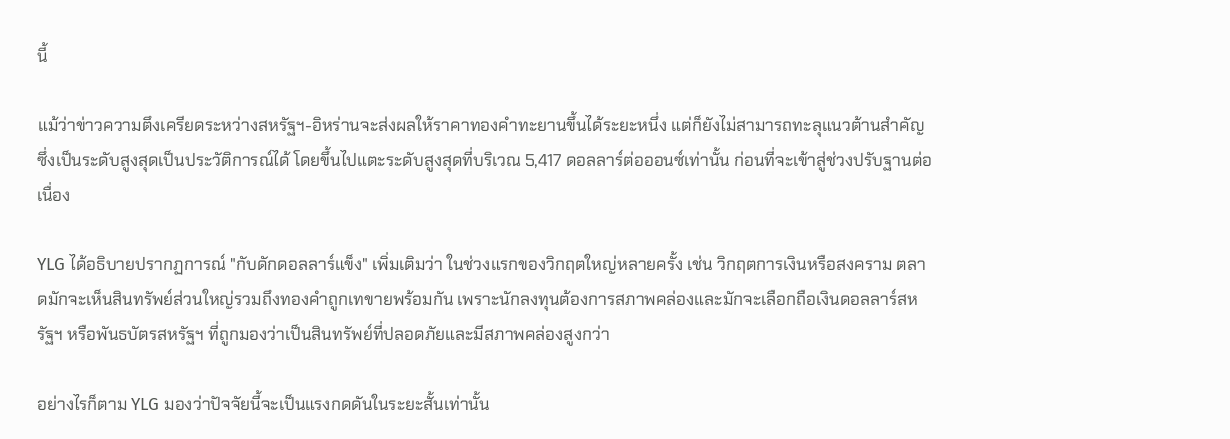นี้

แม้ว่าข่าวความตึงเครียดระหว่างสหรัฐฯ-อิหร่านจะส่งผลให้ราคาทองคำทะยานขึ้นได้ระยะหนึ่ง แต่ก็ยังไม่สามารถทะลุแนวต้านสำคัญซึ่งเป็นระดับสูงสุดเป็นประวัติการณ์ได้ โดยขึ้นไปแตะระดับสูงสุดที่บริเวณ 5,417 ดอลลาร์ต่อออนซ์เท่านั้น ก่อนที่จะเข้าสู่ช่วงปรับฐานต่อเนื่อง

YLG ได้อธิบายปรากฏการณ์ "กับดักดอลลาร์แข็ง" เพิ่มเติมว่า ในช่วงแรกของวิกฤตใหญ่หลายครั้ง เช่น วิกฤตการเงินหรือสงคราม ตลาดมักจะเห็นสินทรัพย์ส่วนใหญ่รวมถึงทองคำถูกเทขายพร้อมกัน เพราะนักลงทุนต้องการสภาพคล่องและมักจะเลือกถือเงินดอลลาร์สหรัฐฯ หรือพันธบัตรสหรัฐฯ ที่ถูกมองว่าเป็นสินทรัพย์ที่ปลอดภัยและมีสภาพคล่องสูงกว่า

อย่างไรก็ตาม YLG มองว่าปัจจัยนี้จะเป็นแรงกดดันในระยะสั้นเท่านั้น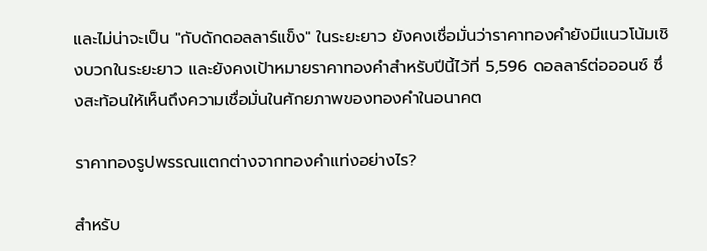และไม่น่าจะเป็น "กับดักดอลลาร์แข็ง" ในระยะยาว ยังคงเชื่อมั่นว่าราคาทองคำยังมีแนวโน้มเชิงบวกในระยะยาว และยังคงเป้าหมายราคาทองคำสำหรับปีนี้ไว้ที่ 5,596 ดอลลาร์ต่อออนซ์ ซึ่งสะท้อนให้เห็นถึงความเชื่อมั่นในศักยภาพของทองคำในอนาคต

ราคาทองรูปพรรณแตกต่างจากทองคำแท่งอย่างไร?

สำหรับ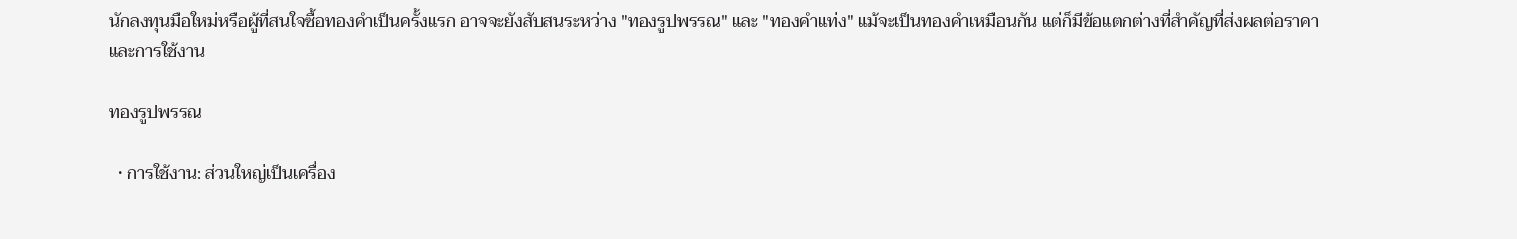นักลงทุนมือใหม่หรือผู้ที่สนใจซื้อทองคำเป็นครั้งแรก อาจจะยังสับสนระหว่าง "ทองรูปพรรณ" และ "ทองคำแท่ง" แม้จะเป็นทองคำเหมือนกัน แต่ก็มีข้อแตกต่างที่สำคัญที่ส่งผลต่อราคาและการใช้งาน

ทองรูปพรรณ

  • การใช้งาน: ส่วนใหญ่เป็นเครื่อง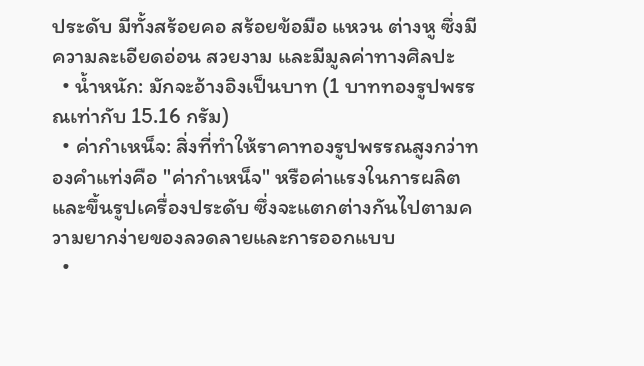ประดับ มีทั้งสร้อยคอ สร้อยข้อมือ แหวน ต่างหู ซึ่งมีความละเอียดอ่อน สวยงาม และมีมูลค่าทางศิลปะ
  • น้ำหนัก: มักจะอ้างอิงเป็นบาท (1 บาททองรูปพรรณเท่ากับ 15.16 กรัม)
  • ค่ากำเหน็จ: สิ่งที่ทำให้ราคาทองรูปพรรณสูงกว่าทองคำแท่งคือ "ค่ากำเหน็จ" หรือค่าแรงในการผลิตและขึ้นรูปเครื่องประดับ ซึ่งจะแตกต่างกันไปตามความยากง่ายของลวดลายและการออกแบบ
  •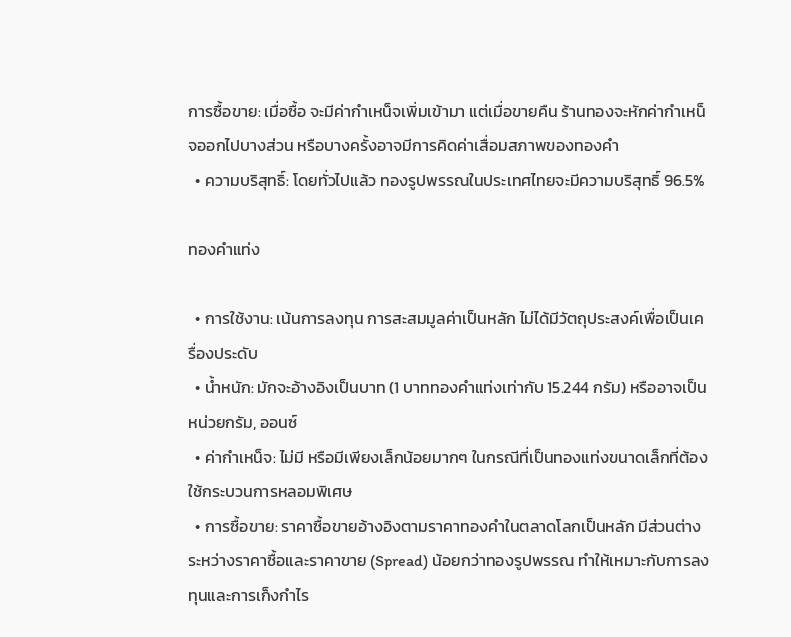การซื้อขาย: เมื่อซื้อ จะมีค่ากำเหน็จเพิ่มเข้ามา แต่เมื่อขายคืน ร้านทองจะหักค่ากำเหน็จออกไปบางส่วน หรือบางครั้งอาจมีการคิดค่าเสื่อมสภาพของทองคำ
  • ความบริสุทธิ์: โดยทั่วไปแล้ว ทองรูปพรรณในประเทศไทยจะมีความบริสุทธิ์ 96.5%

ทองคำแท่ง

  • การใช้งาน: เน้นการลงทุน การสะสมมูลค่าเป็นหลัก ไม่ได้มีวัตถุประสงค์เพื่อเป็นเครื่องประดับ
  • น้ำหนัก: มักจะอ้างอิงเป็นบาท (1 บาททองคำแท่งเท่ากับ 15.244 กรัม) หรืออาจเป็นหน่วยกรัม, ออนซ์
  • ค่ากำเหน็จ: ไม่มี หรือมีเพียงเล็กน้อยมากๆ ในกรณีที่เป็นทองแท่งขนาดเล็กที่ต้องใช้กระบวนการหลอมพิเศษ
  • การซื้อขาย: ราคาซื้อขายอ้างอิงตามราคาทองคำในตลาดโลกเป็นหลัก มีส่วนต่างระหว่างราคาซื้อและราคาขาย (Spread) น้อยกว่าทองรูปพรรณ ทำให้เหมาะกับการลงทุนและการเก็งกำไร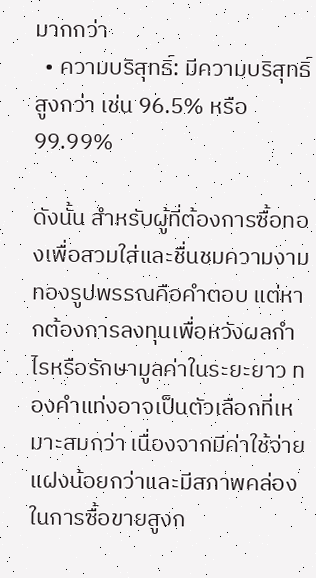มากกว่า
  • ความบริสุทธิ์: มีความบริสุทธิ์สูงกว่า เช่น 96.5% หรือ 99.99%

ดังนั้น สำหรับผู้ที่ต้องการซื้อทองเพื่อสวมใส่และชื่นชมความงาม ทองรูปพรรณคือคำตอบ แต่หากต้องการลงทุนเพื่อหวังผลกำไรหรือรักษามูลค่าในระยะยาว ทองคำแท่งอาจเป็นตัวเลือกที่เหมาะสมกว่า เนื่องจากมีค่าใช้จ่ายแฝงน้อยกว่าและมีสภาพคล่องในการซื้อขายสูงก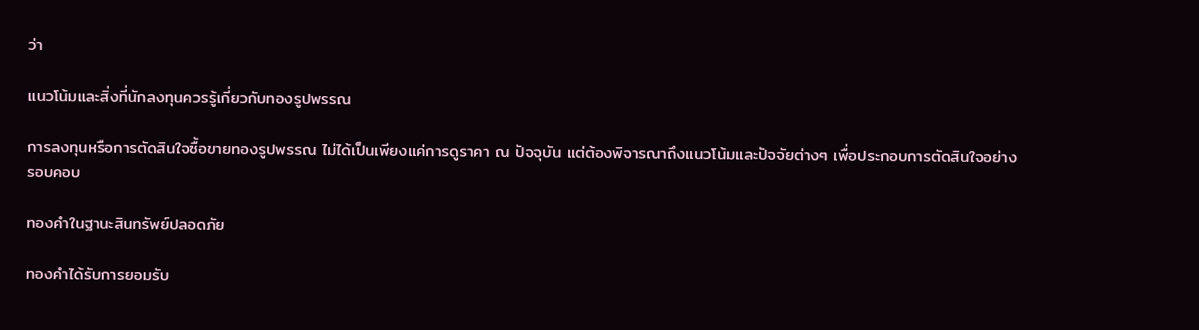ว่า

แนวโน้มและสิ่งที่นักลงทุนควรรู้เกี่ยวกับทองรูปพรรณ

การลงทุนหรือการตัดสินใจซื้อขายทองรูปพรรณ ไม่ได้เป็นเพียงแค่การดูราคา ณ ปัจจุบัน แต่ต้องพิจารณาถึงแนวโน้มและปัจจัยต่างๆ เพื่อประกอบการตัดสินใจอย่างรอบคอบ

ทองคำในฐานะสินทรัพย์ปลอดภัย

ทองคำได้รับการยอมรับ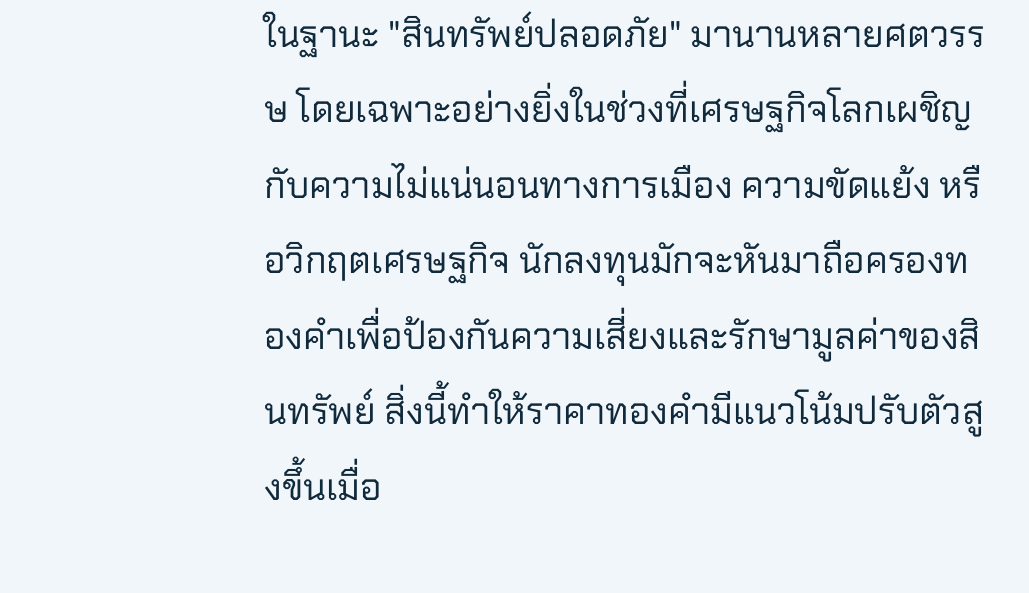ในฐานะ "สินทรัพย์ปลอดภัย" มานานหลายศตวรรษ โดยเฉพาะอย่างยิ่งในช่วงที่เศรษฐกิจโลกเผชิญกับความไม่แน่นอนทางการเมือง ความขัดแย้ง หรือวิกฤตเศรษฐกิจ นักลงทุนมักจะหันมาถือครองทองคำเพื่อป้องกันความเสี่ยงและรักษามูลค่าของสินทรัพย์ สิ่งนี้ทำให้ราคาทองคำมีแนวโน้มปรับตัวสูงขึ้นเมื่อ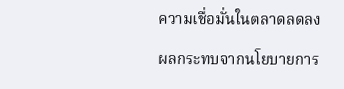ความเชื่อมั่นในตลาดลดลง

ผลกระทบจากนโยบายการ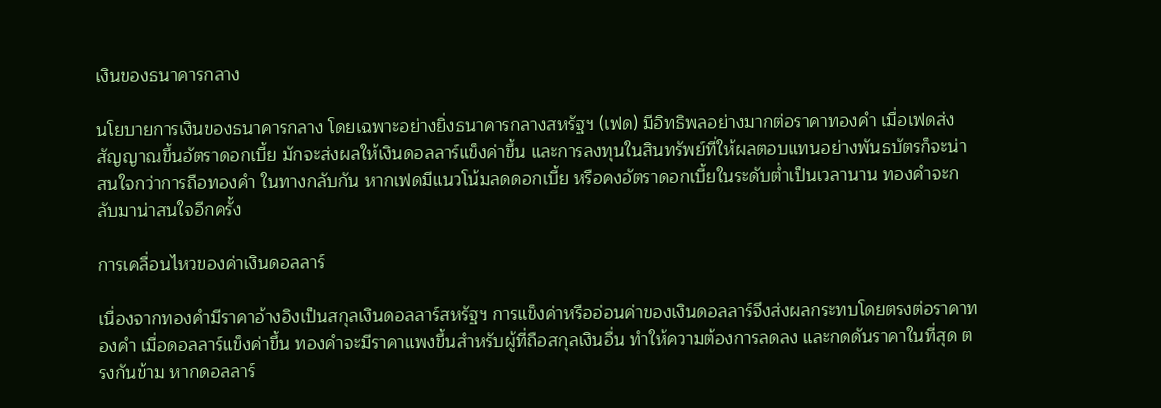เงินของธนาคารกลาง

นโยบายการเงินของธนาคารกลาง โดยเฉพาะอย่างยิ่งธนาคารกลางสหรัฐฯ (เฟด) มีอิทธิพลอย่างมากต่อราคาทองคำ เมื่อเฟดส่งสัญญาณขึ้นอัตราดอกเบี้ย มักจะส่งผลให้เงินดอลลาร์แข็งค่าขึ้น และการลงทุนในสินทรัพย์ที่ให้ผลตอบแทนอย่างพันธบัตรก็จะน่าสนใจกว่าการถือทองคำ ในทางกลับกัน หากเฟดมีแนวโน้มลดดอกเบี้ย หรือคงอัตราดอกเบี้ยในระดับต่ำเป็นเวลานาน ทองคำจะกลับมาน่าสนใจอีกครั้ง

การเคลื่อนไหวของค่าเงินดอลลาร์

เนื่องจากทองคำมีราคาอ้างอิงเป็นสกุลเงินดอลลาร์สหรัฐฯ การแข็งค่าหรืออ่อนค่าของเงินดอลลาร์จึงส่งผลกระทบโดยตรงต่อราคาทองคำ เมื่อดอลลาร์แข็งค่าขึ้น ทองคำจะมีราคาแพงขึ้นสำหรับผู้ที่ถือสกุลเงินอื่น ทำให้ความต้องการลดลง และกดดันราคาในที่สุด ตรงกันข้าม หากดอลลาร์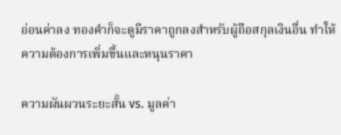อ่อนค่าลง ทองคำก็จะดูมีราคาถูกลงสำหรับผู้ถือสกุลเงินอื่น ทำให้ความต้องการเพิ่มขึ้นและหนุนราคา

ความผันผวนระยะสั้น vs. มูลค่า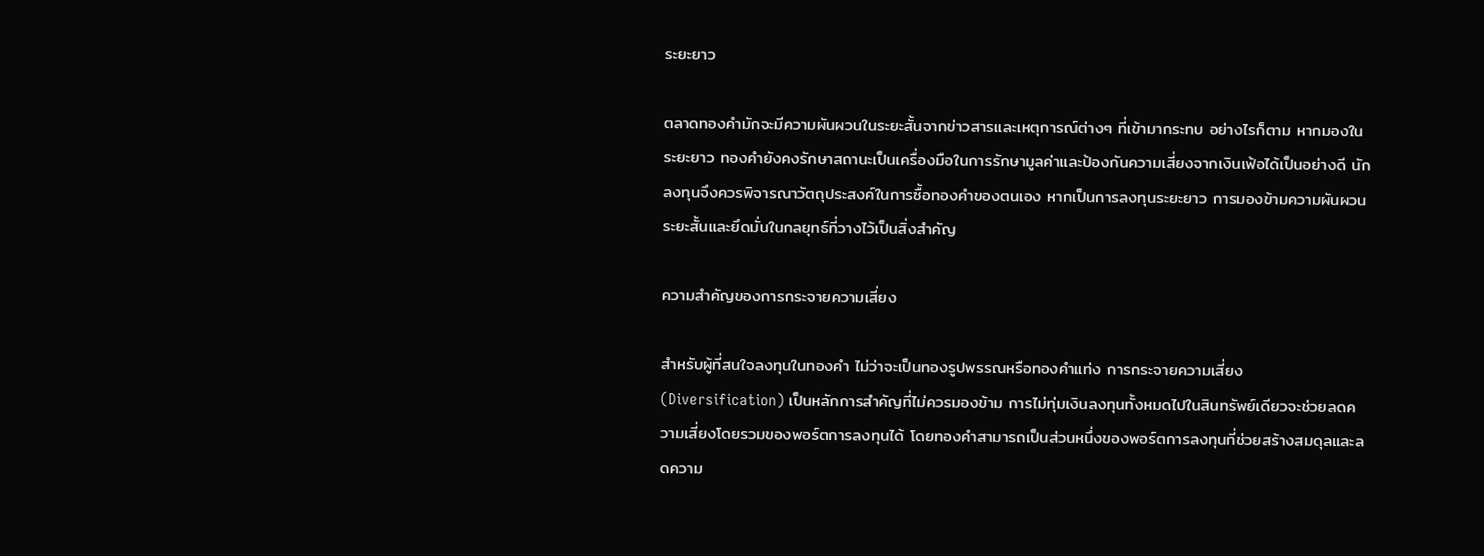ระยะยาว

ตลาดทองคำมักจะมีความผันผวนในระยะสั้นจากข่าวสารและเหตุการณ์ต่างๆ ที่เข้ามากระทบ อย่างไรก็ตาม หากมองในระยะยาว ทองคำยังคงรักษาสถานะเป็นเครื่องมือในการรักษามูลค่าและป้องกันความเสี่ยงจากเงินเฟ้อได้เป็นอย่างดี นักลงทุนจึงควรพิจารณาวัตถุประสงค์ในการซื้อทองคำของตนเอง หากเป็นการลงทุนระยะยาว การมองข้ามความผันผวนระยะสั้นและยึดมั่นในกลยุทธ์ที่วางไว้เป็นสิ่งสำคัญ

ความสำคัญของการกระจายความเสี่ยง

สำหรับผู้ที่สนใจลงทุนในทองคำ ไม่ว่าจะเป็นทองรูปพรรณหรือทองคำแท่ง การกระจายความเสี่ยง (Diversification) เป็นหลักการสำคัญที่ไม่ควรมองข้าม การไม่ทุ่มเงินลงทุนทั้งหมดไปในสินทรัพย์เดียวจะช่วยลดความเสี่ยงโดยรวมของพอร์ตการลงทุนได้ โดยทองคำสามารถเป็นส่วนหนึ่งของพอร์ตการลงทุนที่ช่วยสร้างสมดุลและลดความ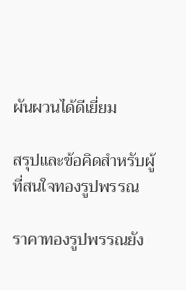ผันผวนได้ดีเยี่ยม

สรุปและข้อคิดสำหรับผู้ที่สนใจทองรูปพรรณ

ราคาทองรูปพรรณยัง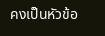คงเป็นหัวข้อ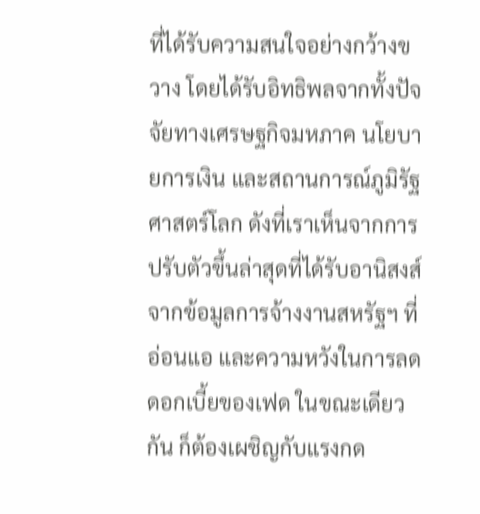ที่ได้รับความสนใจอย่างกว้างขวาง โดยได้รับอิทธิพลจากทั้งปัจจัยทางเศรษฐกิจมหภาค นโยบายการเงิน และสถานการณ์ภูมิรัฐศาสตร์โลก ดังที่เราเห็นจากการปรับตัวขึ้นล่าสุดที่ได้รับอานิสงส์จากข้อมูลการจ้างงานสหรัฐฯ ที่อ่อนแอ และความหวังในการลดดอกเบี้ยของเฟด ในขณะเดียวกัน ก็ต้องเผชิญกับแรงกด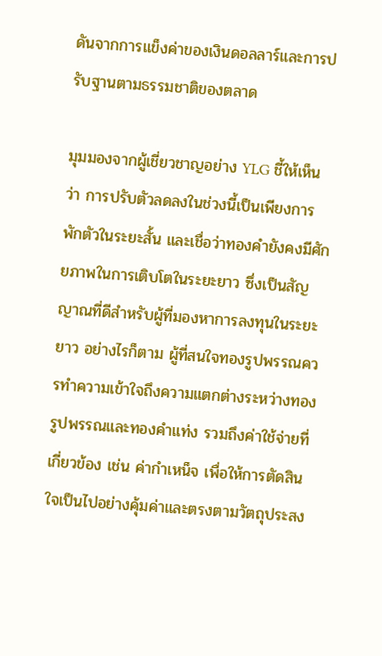ดันจากการแข็งค่าของเงินดอลลาร์และการปรับฐานตามธรรมชาติของตลาด

มุมมองจากผู้เชี่ยวชาญอย่าง YLG ชี้ให้เห็นว่า การปรับตัวลดลงในช่วงนี้เป็นเพียงการพักตัวในระยะสั้น และเชื่อว่าทองคำยังคงมีศักยภาพในการเติบโตในระยะยาว ซึ่งเป็นสัญญาณที่ดีสำหรับผู้ที่มองหาการลงทุนในระยะยาว อย่างไรก็ตาม ผู้ที่สนใจทองรูปพรรณควรทำความเข้าใจถึงความแตกต่างระหว่างทองรูปพรรณและทองคำแท่ง รวมถึงค่าใช้จ่ายที่เกี่ยวข้อง เช่น ค่ากำเหน็จ เพื่อให้การตัดสินใจเป็นไปอย่างคุ้มค่าและตรงตามวัตถุประสง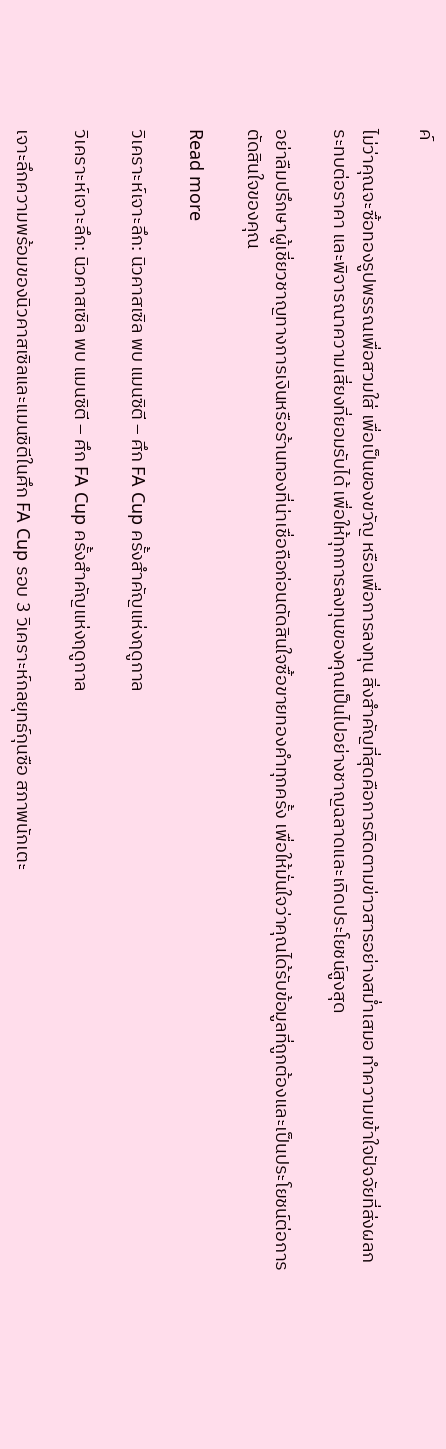ค์

ไม่ว่าคุณจะซื้อทองรูปพรรณเพื่อสวมใส่ เพื่อเป็นของขวัญ หรือเพื่อการลงทุน สิ่งสำคัญที่สุดคือการติดตามข่าวสารอย่างสม่ำเสมอ ทำความเข้าใจปัจจัยที่ส่งผลกระทบต่อราคา และพิจารณาความเสี่ยงที่ยอมรับได้ เพื่อให้ทุกการลงทุนของคุณเป็นไปอย่างชาญฉลาดและเกิดประโยชน์สูงสุด

อย่าลืมปรึกษาผู้เชี่ยวชาญทางการเงินหรือร้านทองที่น่าเชื่อถือก่อนตัดสินใจซื้อขายทองคำทุกครั้ง เพื่อให้มั่นใจว่าคุณได้รับข้อมูลที่ถูกต้องและเป็นประโยชน์ต่อการตัดสินใจของคุณ

Read more

วิเคราะห์เจาะลึก: นิวคาสเซิล พบ แมนซิตี – ศึก FA Cup ครั้งสำคัญแห่งฤดูกาล

วิเคราะห์เจาะลึก: นิวคาสเซิล พบ แมนซิตี – ศึก FA Cup ครั้งสำคัญแห่งฤดูกาล

เจาะลึกความพร้อมของนิวคาสเซิลและแมนซิตีในศึก FA Cup รอบ 3 วิเคราะห์กลยุทธ์กุนซือ สภาพนักเตะ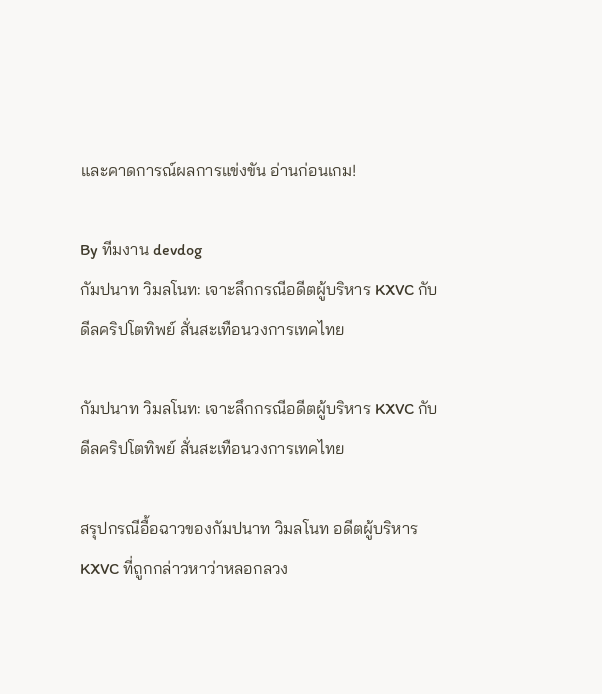และคาดการณ์ผลการแข่งขัน อ่านก่อนเกม!

By ทีมงาน devdog
กัมปนาท วิมลโนท: เจาะลึกกรณีอดีตผู้บริหาร KXVC กับดีลคริปโตทิพย์ สั่นสะเทือนวงการเทคไทย

กัมปนาท วิมลโนท: เจาะลึกกรณีอดีตผู้บริหาร KXVC กับดีลคริปโตทิพย์ สั่นสะเทือนวงการเทคไทย

สรุปกรณีอื้อฉาวของกัมปนาท วิมลโนท อดีตผู้บริหาร KXVC ที่ถูกกล่าวหาว่าหลอกลวง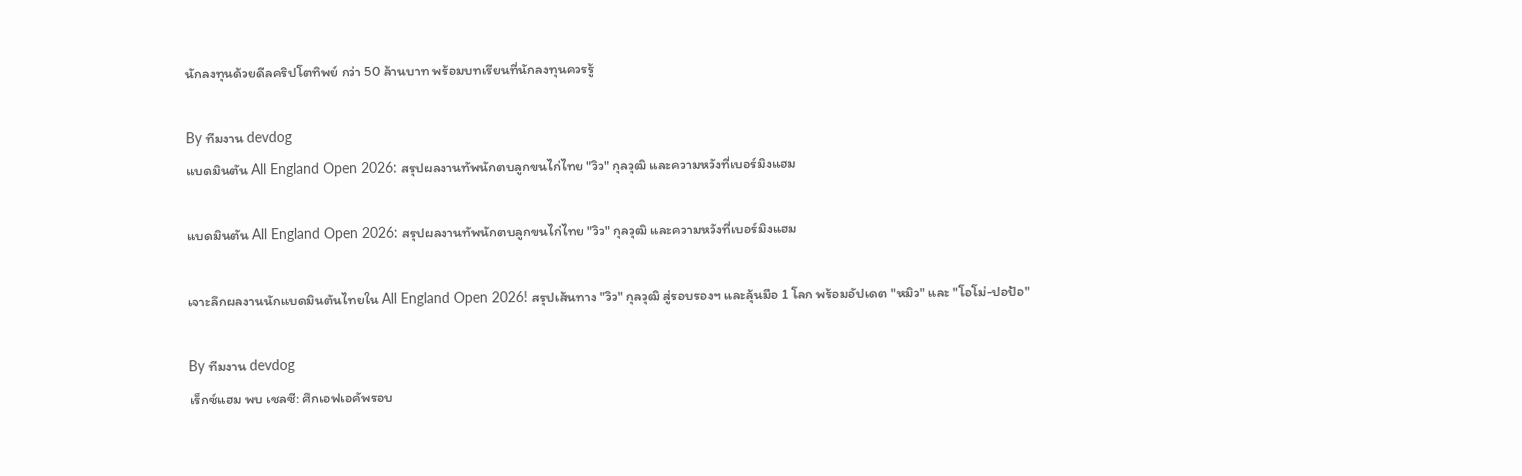นักลงทุนด้วยดีลคริปโตทิพย์ กว่า 50 ล้านบาท พร้อมบทเรียนที่นักลงทุนควรรู้

By ทีมงาน devdog
แบดมินตัน All England Open 2026: สรุปผลงานทัพนักตบลูกขนไก่ไทย "วิว" กุลวุฒิ และความหวังที่เบอร์มิงแฮม

แบดมินตัน All England Open 2026: สรุปผลงานทัพนักตบลูกขนไก่ไทย "วิว" กุลวุฒิ และความหวังที่เบอร์มิงแฮม

เจาะลึกผลงานนักแบดมินตันไทยใน All England Open 2026! สรุปเส้นทาง "วิว" กุลวุฒิ สู่รอบรองฯ และลุ้นมือ 1 โลก พร้อมอัปเดต "หมิว" และ "โอโม่-ปอป้อ"

By ทีมงาน devdog
เร็กซ์แฮม พบ เชลซี: ศึกเอฟเอคัพรอบ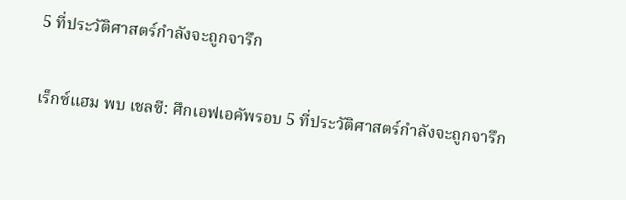5 ที่ประวัติศาสตร์กำลังจะถูกจารึก

เร็กซ์แฮม พบ เชลซี: ศึกเอฟเอคัพรอบ 5 ที่ประวัติศาสตร์กำลังจะถูกจารึก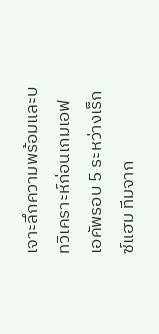เจาะลึกความพร้อมและบทวิเคราะห์ก่อนเกมเอฟเอคัพรอบ 5 ระหว่างเร็กซ์แฮม ทีมจาก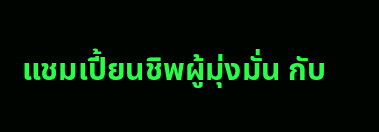แชมเปี้ยนชิพผู้มุ่งมั่น กับ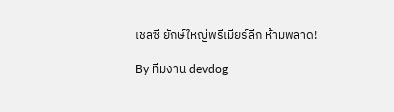เชลซี ยักษ์ใหญ่พรีเมียร์ลีก ห้ามพลาด!

By ทีมงาน devdog